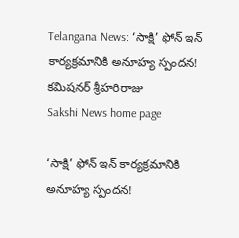Telangana News: ‘సాక్షి’ ఫోన్‌ ఇన్‌ కార్యక్రమానికి అనూహ్య స్పందన! కమిషనర్‌ శ్రీహరిరాజు
Sakshi News home page

‘సాక్షి’ ఫోన్‌ ఇన్‌ కార్యక్రమానికి అనూహ్య స్పందన!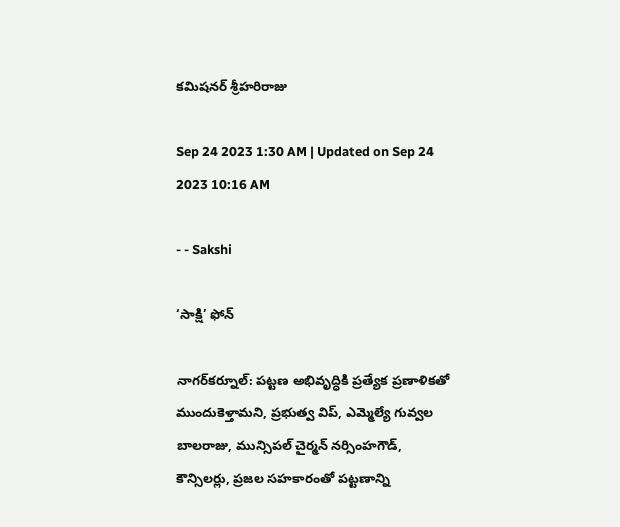కమిషనర్‌ శ్రీహరిరాజు

Sep 24 2023 1:30 AM | Updated on Sep 24 2023 10:16 AM

- - Sakshi

‘సాక్షి’ ఫోన్‌

నాగర్‌కర్నూల్‌: పట్టణ అభివృద్ధికి ప్రత్యేక ప్రణాళికతో ముందుకెళ్తామని, ప్రభుత్వ విప్‌, ఎమ్మెల్యే గువ్వల బాలరాజు, మున్సిపల్‌ చైర్మన్‌ నర్సింహగౌడ్‌, కౌన్సిలర్లు, ప్రజల సహకారంతో పట్టణాన్ని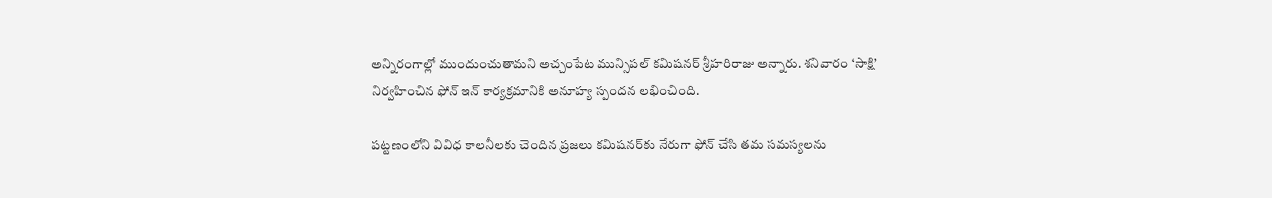అన్నిరంగాల్లో ముందుంచుతామని అచ్చంపేట మున్సిపల్‌ కమిషనర్‌ శ్రీహరిరాజు అన్నారు. శనివారం ‘సాక్షి’ నిర్వహించిన ఫోన్‌ ఇన్‌ కార్యక్రమానికి అనూహ్య స్పందన లభించింది.

పట్టణంలోని వివిధ కాలనీలకు చెందిన ప్రజలు కమిషనర్‌కు నేరుగా ఫోన్‌ చేసి తమ సమస్యలను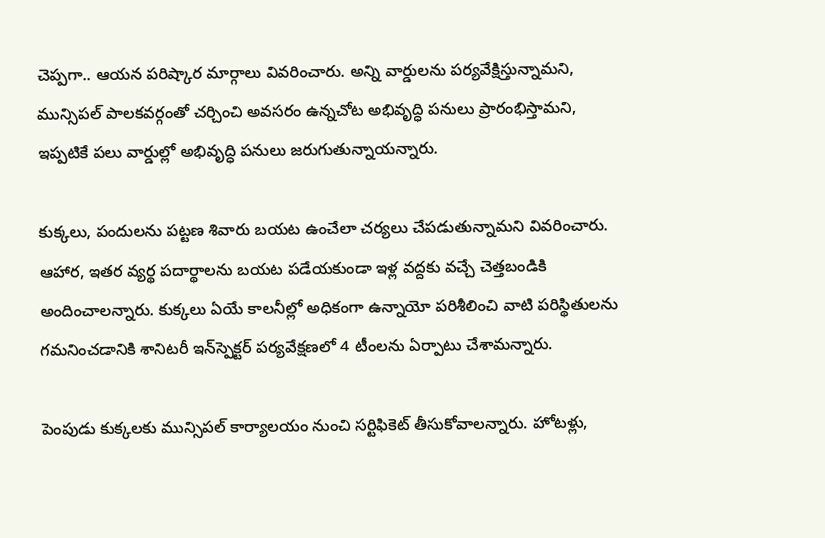చెప్పగా.. ఆయన పరిష్కార మార్గాలు వివరించారు. అన్ని వార్డులను పర్యవేక్షిస్తున్నామని, మున్సిపల్‌ పాలకవర్గంతో చర్చించి అవసరం ఉన్నచోట అభివృద్ధి పనులు ప్రారంభిస్తామని, ఇప్పటికే పలు వార్డుల్లో అభివృద్ధి పనులు జరుగుతున్నాయన్నారు.

కుక్కలు, పందులను పట్టణ శివారు బయట ఉంచేలా చర్యలు చేపడుతున్నామని వివరించారు. ఆహార, ఇతర వ్యర్థ పదార్థాలను బయట పడేయకుండా ఇళ్ల వద్దకు వచ్చే చెత్తబండికి అందించాలన్నారు. కుక్కలు ఏయే కాలనీల్లో అధికంగా ఉన్నాయో పరిశీలించి వాటి పరిస్థితులను గమనించడానికి శానిటరీ ఇన్‌స్పెక్టర్‌ పర్యవేక్షణలో 4 టీంలను ఏర్పాటు చేశామన్నారు.

పెంపుడు కుక్కలకు మున్సిపల్‌ కార్యాలయం నుంచి సర్టిఫికెట్‌ తీసుకోవాలన్నారు. హోటళ్లు,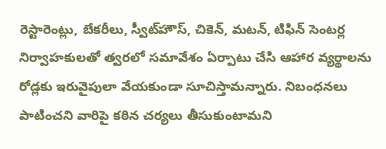రెస్టారెంట్లు, బేకరీలు, స్వీట్‌హౌస్‌, చికెన్‌, మటన్‌, టిఫిన్‌ సెంటర్ల నిర్వాహకులతో త్వరలో సమావేశం ఏర్పాటు చేసి ఆహార వ్యర్థాలను రోడ్లకు ఇరువైపులా వేయకుండా సూచిస్తామన్నారు. నిబంధనలు పాటించని వారిపై కఠిన చర్యలు తీసుకుంటామని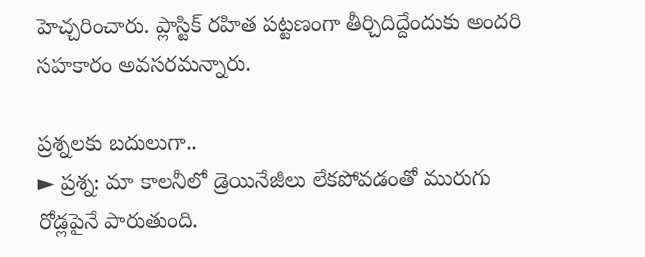హెచ్చరించారు. ప్లాస్టిక్‌ రహిత పట్టణంగా తీర్చిదిద్దేందుకు అందరి సహకారం అవసరమన్నారు.

ప్రశ్నలకు బదులుగా..
► ప్రశ్న: మా కాలనీలో డ్రెయినేజీలు లేకపోవడంతో మురుగు రోడ్లపైనే పారుతుంది.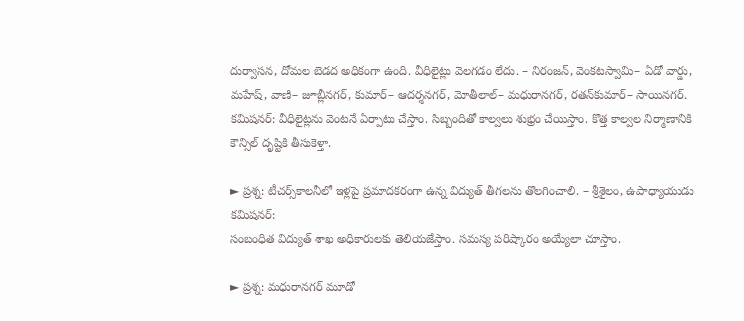దుర్వాసన, దోమల బెడద అధికంగా ఉంది. వీధిలైట్లు వెలగడం లేదు. – నిరంజన్‌, వెంకటస్వామి– ఏడో వార్డు, మహేష్‌, వాణి– జూబ్లీనగర్‌, కుమార్‌– ఆదర్శనగర్‌, మోతీలాల్‌– మధురానగర్‌, రతన్‌కుమార్‌– సాయినగర్‌.
కమిషనర్‌: వీధిలైట్లను వెంటనే ఏర్పాటు చేస్తాం. సిబ్బందితో కాల్వలు శుభ్రం చేయిస్తాం. కొత్త కాల్వల నిర్మాణానికి కౌన్సిల్‌ దృష్టికి తీసుకెళ్తా.

► ప్రశ్న: టీచర్స్‌కాలనీలో ఇళ్లపై ప్రమాదకరంగా ఉన్న విద్యుత్‌ తీగలను తొలగించాలి. – శ్రీశైలం, ఉపాధ్యాయుడు
కమిషనర్‌:
సంబంధిత విద్యుత్‌ శాఖ అధికారులకు తెలియజేస్తాం. సమస్య పరిష్కారం అయ్యేలా చూస్తాం.

► ప్రశ్న: మధురానగర్‌ మూడో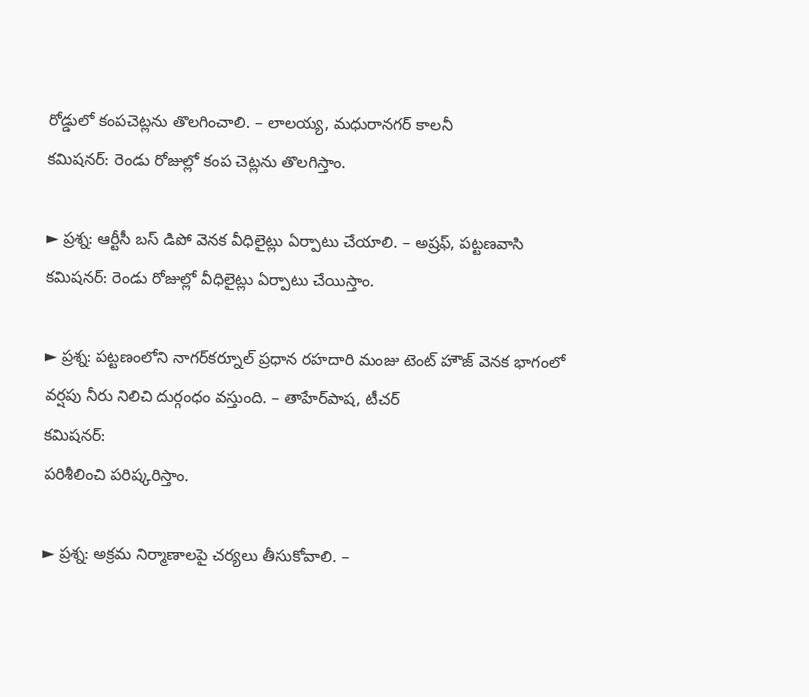రోడ్డులో కంపచెట్లను తొలగించాలి. – లాలయ్య, మధురానగర్‌ కాలనీ
కమిషనర్‌: రెండు రోజుల్లో కంప చెట్లను తొలగిస్తాం.

► ప్రశ్న: ఆర్టీసీ బస్‌ డిపో వెనక వీధిలైట్లు ఏర్పాటు చేయాలి. – అష్రఫ్‌, పట్టణవాసి
కమిషనర్‌: రెండు రోజుల్లో వీధిలైట్లు ఏర్పాటు చేయిస్తాం.

► ప్రశ్న: పట్టణంలోని నాగర్‌కర్నూల్‌ ప్రధాన రహదారి మంజు టెంట్‌ హౌజ్‌ వెనక భాగంలో వర్షపు నీరు నిలిచి దుర్గంధం వస్తుంది. – తాహేర్‌పాష, టీచర్‌
కమిషనర్‌:
పరిశీలించి పరిష్కరిస్తాం.

► ప్రశ్న: అక్రమ నిర్మాణాలపై చర్యలు తీసుకోవాలి. –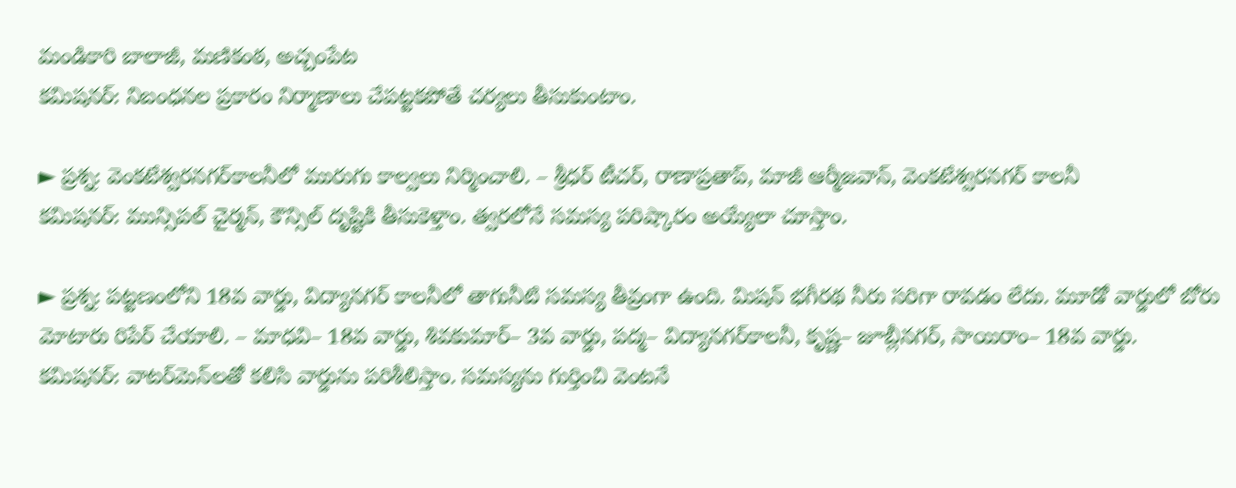మండికారి బాలాజీ, మణికంఠ, అచ్చంపేట
కమిషనర్‌: నిబంధనల ప్రకారం నిర్మాణాలు చేపట్టకపోతే చర్యలు తీసుకుంటాం.

► ప్రశ్న: వెంకటేశ్వరనగర్‌కాలనీలో మురుగు కాల్వలు నిర్మించాలి. – శ్రీధర్‌ టీచర్‌, రాణాప్రతాప్‌, మాజీ ఆర్మీజవాన్‌, వెంకటేశ్వరనగర్‌ కాలనీ
కమిషనర్‌: మున్సిపల్‌ చైర్మన్‌, కౌన్సిల్‌ దృష్టికి తీసుకెళ్తాం. త్వరలోనే సమస్య పరిష్కారం అయ్యేలా చూస్తాం.

► ప్రశ్న: పట్టణంలోని 18వ వార్డు, విద్యానగర్‌ కాలనీలో తాగునీటి సమస్య తీవ్రంగా ఉంది. మిషన్‌ భగీరథ నీరు సరిగా రావడం లేదు. మూడో వార్డులో బోరు మోటారు రిపేర్‌ చేయాలి. – మాధవి– 18వ వార్డు, శివకుమార్‌– 3వ వార్డు, పద్మ– విద్యానగర్‌కాలనీ, కృష్ణ– జూబ్లీనగర్‌, సాయిరాం– 18వ వార్డు.
కమిషనర్‌: వాటర్‌మెన్‌లతో కలిసి వార్డును పరిశీలిస్తాం. సమస్యను గుర్తించి వెంటనే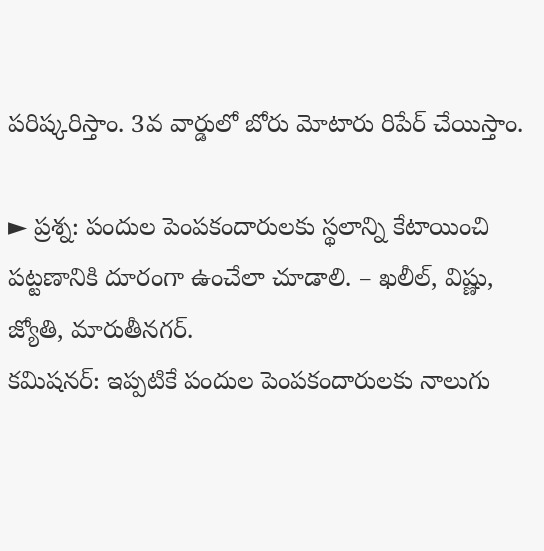పరిష్కరిస్తాం. 3వ వార్డులో బోరు మోటారు రిపేర్‌ చేయిస్తాం.

► ప్రశ్న: పందుల పెంపకందారులకు స్థలాన్ని కేటాయించి పట్టణానికి దూరంగా ఉంచేలా చూడాలి. – ఖలీల్‌, విష్ణు, జ్యోతి, మారుతీనగర్‌.
కమిషనర్‌: ఇప్పటికే పందుల పెంపకందారులకు నాలుగు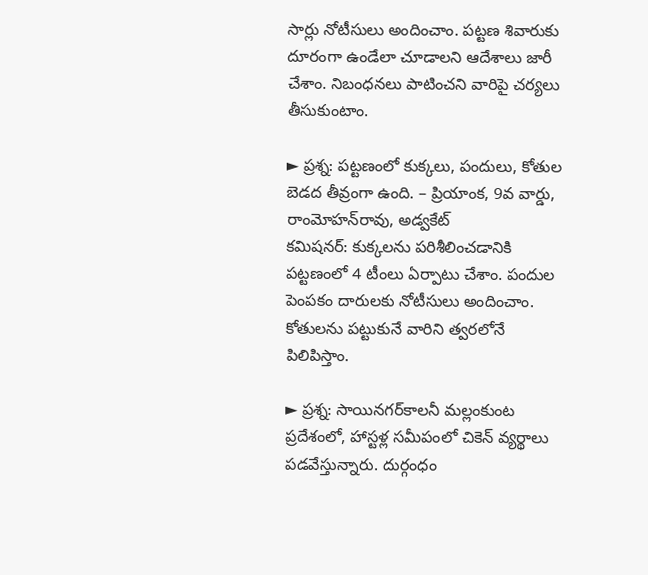సార్లు నోటీసులు అందించాం. పట్టణ శివారుకు దూరంగా ఉండేలా చూడాలని ఆదేశాలు జారీ చేశాం. నిబంధనలు పాటించని వారిపై చర్యలు తీసుకుంటాం.

► ప్రశ్న: పట్టణంలో కుక్కలు, పందులు, కోతుల బెడద తీవ్రంగా ఉంది. – ప్రియాంక, 9వ వార్డు, రాంమోహన్‌రావు, అడ్వకేట్‌
కమిషనర్‌: కుక్కలను పరిశీలించడానికి పట్టణంలో 4 టీంలు ఏర్పాటు చేశాం. పందుల పెంపకం దారులకు నోటీసులు అందించాం. కోతులను పట్టుకునే వారిని త్వరలోనే పిలిపిస్తాం.

► ప్రశ్న: సాయినగర్‌కాలనీ మల్లంకుంట ప్రదేశంలో, హాస్టళ్ల సమీపంలో చికెన్‌ వ్యర్థాలు పడవేస్తున్నారు. దుర్గంధం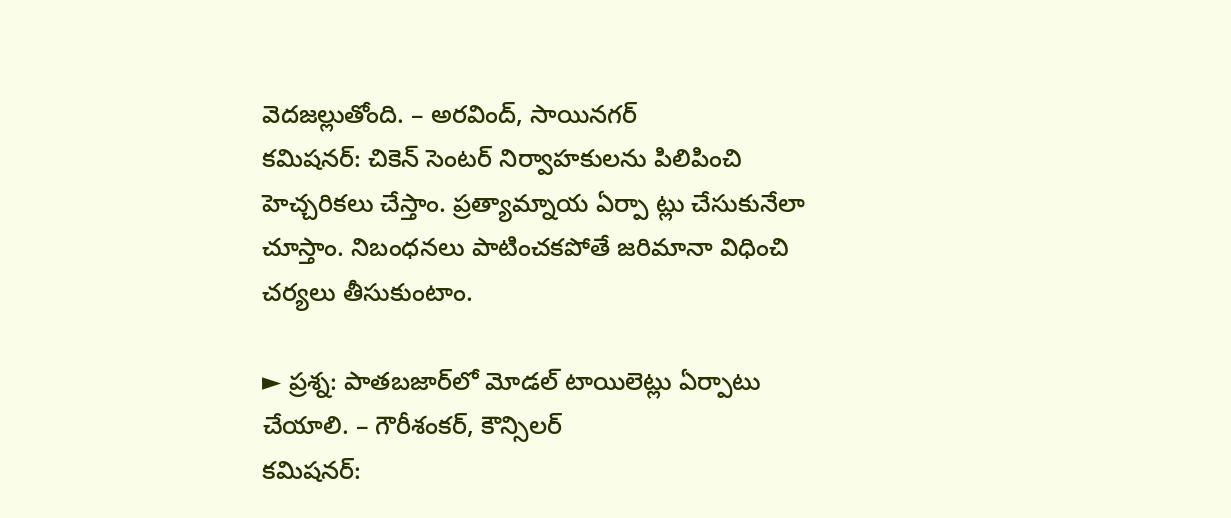వెదజల్లుతోంది. – అరవింద్‌, సాయినగర్‌
కమిషనర్‌: చికెన్‌ సెంటర్‌ నిర్వాహకులను పిలిపించి హెచ్చరికలు చేస్తాం. ప్రత్యామ్నాయ ఏర్పా ట్లు చేసుకునేలా చూస్తాం. నిబంధనలు పాటించకపోతే జరిమానా విధించి చర్యలు తీసుకుంటాం.

► ప్రశ్న: పాతబజార్‌లో మోడల్‌ టాయిలెట్లు ఏర్పాటు చేయాలి. – గౌరీశంకర్‌, కౌన్సిలర్‌
కమిషనర్‌: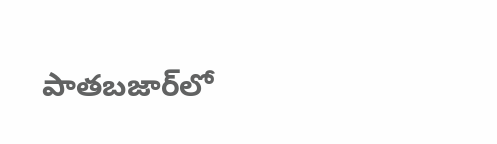పాతబజార్‌లో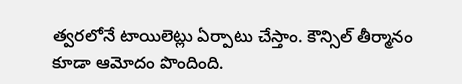త్వరలోనే టాయిలెట్లు ఏర్పాటు చేస్తాం. కౌన్సిల్‌ తీర్మానం కూడా ఆమోదం పొందింది.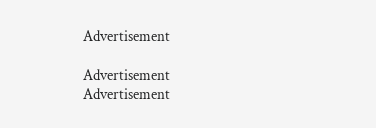Advertisement

Advertisement
Advertisement